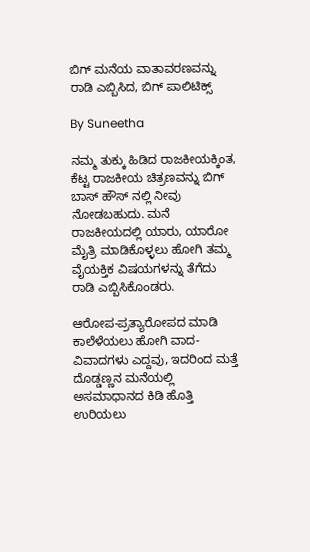ಬಿಗ್ ಮನೆಯ ವಾತಾವರಣವನ್ನು ರಾಡಿ ಎಬ್ಬಿಸಿದ, ಬಿಗ್ ಪಾಲಿಟಿಕ್ಸ್

By Suneetha

ನಮ್ಮ ತುಕ್ಕು ಹಿಡಿದ ರಾಜಕೀಯಕ್ಕಿಂತ, ಕೆಟ್ಟ ರಾಜಕೀಯ ಚಿತ್ರಣವನ್ನು ಬಿಗ್ ಬಾಸ್ ಹೌಸ್ ನಲ್ಲಿ ನೀವು ನೋಡಬಹುದು. ಮನೆ ರಾಜಕೀಯದಲ್ಲಿ ಯಾರು, ಯಾರೋ ಮೈತ್ರಿ ಮಾಡಿಕೊಳ್ಳಲು ಹೋಗಿ ತಮ್ಮ ವೈಯಕ್ತಿಕ ವಿಷಯಗಳನ್ನು ತೆಗೆದು ರಾಡಿ ಎಬ್ಬಿಸಿಕೊಂಡರು.

ಆರೋಪ-ಪ್ರತ್ಯಾರೋಪದ ಮಾಡಿ ಕಾಲೆಳೆಯಲು ಹೋಗಿ ವಾದ-ವಿವಾದಗಳು ಎದ್ದವು, ಇದರಿಂದ ಮತ್ತೆ ದೊಡ್ಡಣ್ಣನ ಮನೆಯಲ್ಲಿ ಅಸಮಾಧಾನದ ಕಿಡಿ ಹೊತ್ತಿ ಉರಿಯಲು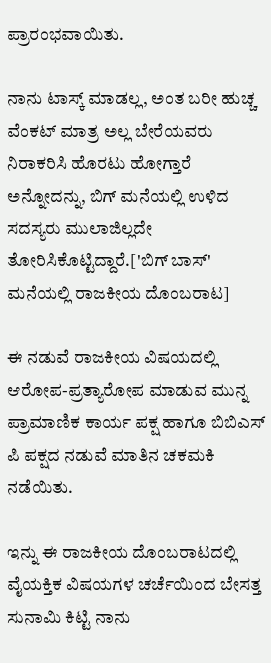ಪ್ರಾರಂಭವಾಯಿತು.

ನಾನು ಟಾಸ್ಕ್ ಮಾಡಲ್ಲ, ಅಂತ ಬರೀ ಹುಚ್ಚ ವೆಂಕಟ್ ಮಾತ್ರ ಅಲ್ಲ ಬೇರೆಯವರು ನಿರಾಕರಿಸಿ ಹೊರಟು ಹೋಗ್ತಾರೆ ಅನ್ನೋದನ್ನು, ಬಿಗ್ ಮನೆಯಲ್ಲಿ ಉಳಿದ ಸದಸ್ಯರು ಮುಲಾಜಿಲ್ಲದೇ ತೋರಿಸಿಕೊಟ್ಟಿದ್ದಾರೆ.['ಬಿಗ್ ಬಾಸ್' ಮನೆಯಲ್ಲಿ ರಾಜಕೀಯ ದೊಂಬರಾಟ]

ಈ ನಡುವೆ ರಾಜಕೀಯ ವಿಷಯದಲ್ಲಿ ಆರೋಪ-ಪ್ರತ್ಯಾರೋಪ ಮಾಡುವ ಮುನ್ನ ಪ್ರಾಮಾಣಿಕ ಕಾರ್ಯ ಪಕ್ಷ ಹಾಗೂ ಬಿಬಿಎಸ್ ಪಿ ಪಕ್ಷದ ನಡುವೆ ಮಾತಿನ ಚಕಮಕಿ ನಡೆಯಿತು.

ಇನ್ನು ಈ ರಾಜಕೀಯ ದೊಂಬರಾಟದಲ್ಲಿ ವೈಯಕ್ತಿಕ ವಿಷಯಗಳ ಚರ್ಚೆಯಿಂದ ಬೇಸತ್ತ ಸುನಾಮಿ ಕಿಟ್ಟಿ ನಾನು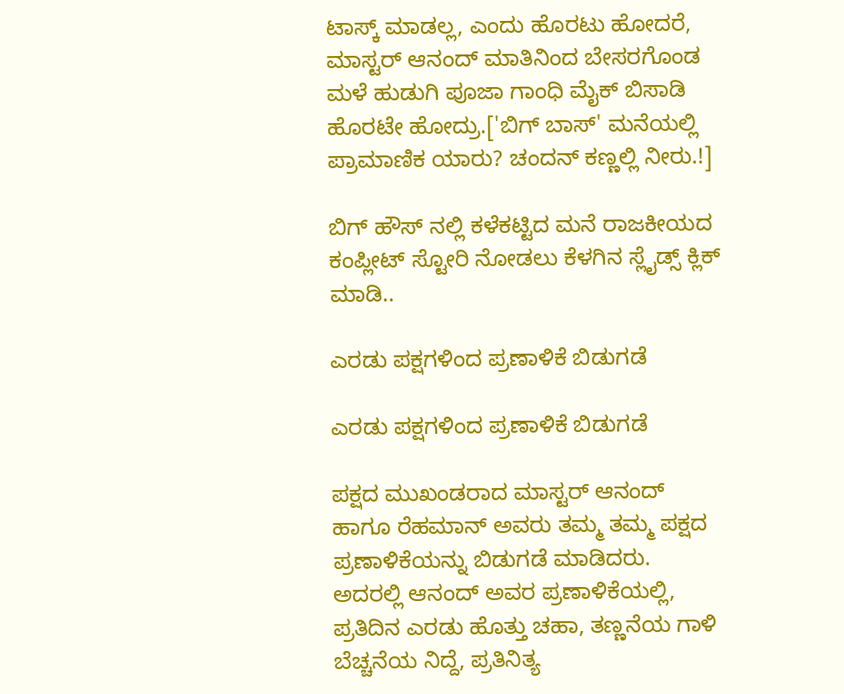ಟಾಸ್ಕ್ ಮಾಡಲ್ಲ, ಎಂದು ಹೊರಟು ಹೋದರೆ, ಮಾಸ್ಟರ್ ಆನಂದ್ ಮಾತಿನಿಂದ ಬೇಸರಗೊಂಡ ಮಳೆ ಹುಡುಗಿ ಪೂಜಾ ಗಾಂಧಿ ಮೈಕ್ ಬಿಸಾಡಿ ಹೊರಟೇ ಹೋದ್ರು.['ಬಿಗ್ ಬಾಸ್' ಮನೆಯಲ್ಲಿ ಪ್ರಾಮಾಣಿಕ ಯಾರು? ಚಂದನ್ ಕಣ್ಣಲ್ಲಿ ನೀರು.!]

ಬಿಗ್ ಹೌಸ್ ನಲ್ಲಿ ಕಳೆಕಟ್ಟಿದ ಮನೆ ರಾಜಕೀಯದ ಕಂಪ್ಲೀಟ್ ಸ್ಟೋರಿ ನೋಡಲು ಕೆಳಗಿನ ಸ್ಲೈಡ್ಸ್ ಕ್ಲಿಕ್ ಮಾಡಿ..

ಎರಡು ಪಕ್ಷಗಳಿಂದ ಪ್ರಣಾಳಿಕೆ ಬಿಡುಗಡೆ

ಎರಡು ಪಕ್ಷಗಳಿಂದ ಪ್ರಣಾಳಿಕೆ ಬಿಡುಗಡೆ

ಪಕ್ಷದ ಮುಖಂಡರಾದ ಮಾಸ್ಟರ್ ಆನಂದ್ ಹಾಗೂ ರೆಹಮಾನ್ ಅವರು ತಮ್ಮ ತಮ್ಮ ಪಕ್ಷದ ಪ್ರಣಾಳಿಕೆಯನ್ನು ಬಿಡುಗಡೆ ಮಾಡಿದರು. ಅದರಲ್ಲಿ ಆನಂದ್ ಅವರ ಪ್ರಣಾಳಿಕೆಯಲ್ಲಿ, ಪ್ರತಿದಿನ ಎರಡು ಹೊತ್ತು ಚಹಾ, ತಣ್ಣನೆಯ ಗಾಳಿ ಬೆಚ್ಚನೆಯ ನಿದ್ದೆ, ಪ್ರತಿನಿತ್ಯ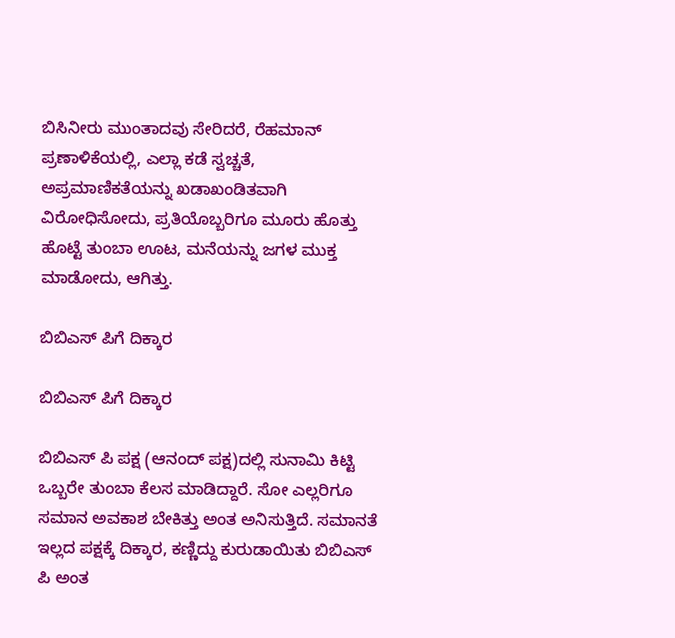ಬಿಸಿನೀರು ಮುಂತಾದವು ಸೇರಿದರೆ, ರೆಹಮಾನ್ ಪ್ರಣಾಳಿಕೆಯಲ್ಲಿ, ಎಲ್ಲಾ ಕಡೆ ಸ್ವ‍ಚ್ಚತೆ, ಅಪ್ರಮಾಣಿಕತೆಯನ್ನು ಖಡಾಖಂಡಿತವಾಗಿ ವಿರೋಧಿಸೋದು, ಪ್ರತಿಯೊಬ್ಬರಿಗೂ ಮೂರು ಹೊತ್ತು ಹೊಟ್ಟೆ ತುಂಬಾ ಊಟ, ಮನೆಯನ್ನು ಜಗಳ ಮುಕ್ತ ಮಾಡೋದು, ಆಗಿತ್ತು.

ಬಿಬಿಎಸ್ ಪಿಗೆ ದಿಕ್ಕಾರ

ಬಿಬಿಎಸ್ ಪಿಗೆ ದಿಕ್ಕಾರ

ಬಿಬಿಎಸ್ ಪಿ ಪಕ್ಷ (ಆನಂದ್ ಪಕ್ಷ)ದಲ್ಲಿ ಸುನಾಮಿ ಕಿಟ್ಟಿ ಒಬ್ಬರೇ ತುಂಬಾ ಕೆಲಸ ಮಾಡಿದ್ದಾರೆ. ಸೋ ಎಲ್ಲರಿಗೂ ಸಮಾನ ಅವಕಾಶ ಬೇಕಿತ್ತು ಅಂತ ಅನಿಸುತ್ತಿದೆ. ಸಮಾನತೆ ಇಲ್ಲದ ಪಕ್ಷಕ್ಕೆ ದಿಕ್ಕಾರ, ಕಣ್ಣಿದ್ದು ಕುರುಡಾಯಿತು ಬಿಬಿಎಸ್ ಪಿ ಅಂತ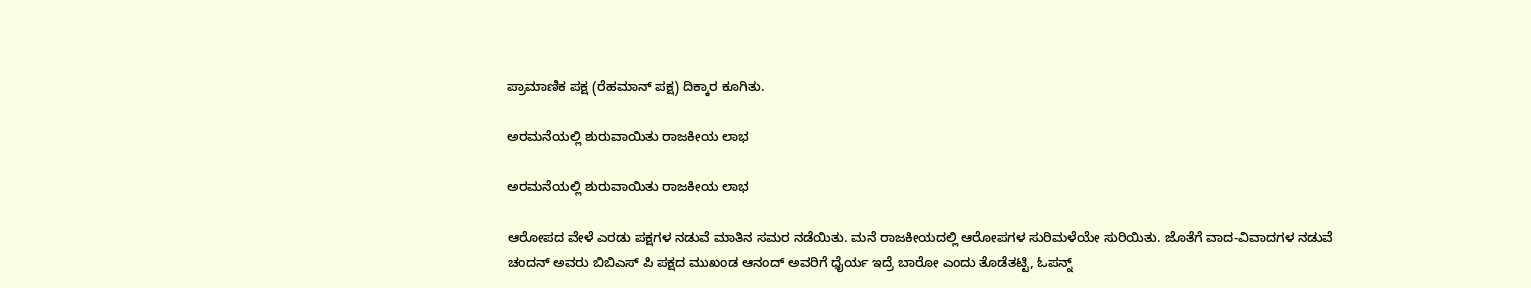ಪ್ರಾಮಾಣಿಕ ಪಕ್ಷ (ರೆಹಮಾನ್ ಪಕ್ಷ) ದಿಕ್ಕಾರ ಕೂಗಿತು.

ಅರಮನೆಯಲ್ಲಿ ಶುರುವಾಯಿತು ರಾಜಕೀಯ ಲಾಭ

ಅರಮನೆಯಲ್ಲಿ ಶುರುವಾಯಿತು ರಾಜಕೀಯ ಲಾಭ

ಆರೋಪದ ವೇಳೆ ಎರಡು ಪಕ್ಷಗಳ ನಡುವೆ ಮಾತಿನ ಸಮರ ನಡೆಯಿತು. ಮನೆ ರಾಜಕೀಯದಲ್ಲಿ ಆರೋಪಗಳ ಸುರಿಮಳೆಯೇ ಸುರಿಯಿತು. ಜೊತೆಗೆ ವಾದ-ವಿವಾದಗಳ ನಡುವೆ ಚಂದನ್ ಅವರು ಬಿಬಿಎಸ್ ಪಿ ಪಕ್ಷದ ಮುಖಂಡ ಆನಂದ್ ಅವರಿಗೆ ಧೈರ್ಯ ಇದ್ರೆ ಬಾರೋ ಎಂದು ತೊಡೆತಟ್ಟಿ, ಓಪನ್ನ್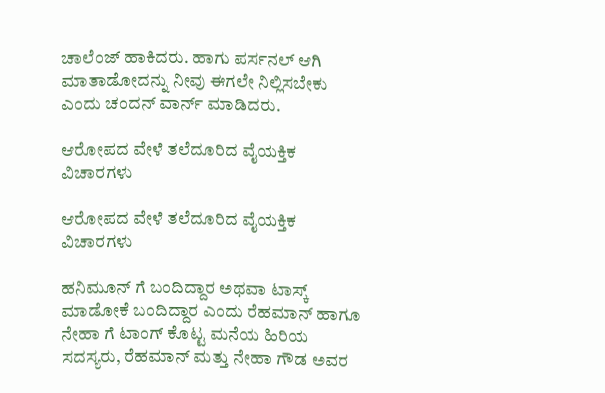ಚಾಲೆಂಜ್ ಹಾಕಿದರು. ಹಾಗು ಪರ್ಸನಲ್ ಆಗಿ ಮಾತಾಡೋದನ್ನು ನೀವು ಈಗಲೇ ನಿಲ್ಲಿಸಬೇಕು ಎಂದು ಚಂದನ್ ವಾರ್ನ್ ಮಾಡಿದರು.

ಆರೋಪದ ವೇಳೆ ತಲೆದೂರಿದ ವೈಯಕ್ತಿಕ ವಿಚಾರಗಳು

ಆರೋಪದ ವೇಳೆ ತಲೆದೂರಿದ ವೈಯಕ್ತಿಕ ವಿಚಾರಗಳು

ಹನಿಮೂನ್ ಗೆ ಬಂದಿದ್ದಾರ ಅಥವಾ ಟಾಸ್ಕ್ ಮಾಡೋಕೆ ಬಂದಿದ್ದಾರ ಎಂದು ರೆಹಮಾನ್ ಹಾಗೂ ನೇಹಾ ಗೆ ಟಾಂಗ್ ಕೊಟ್ಟ ಮನೆಯ ಹಿರಿಯ ಸದಸ್ಯರು, ರೆಹಮಾನ್ ಮತ್ತು ನೇಹಾ ಗೌಡ ಅವರ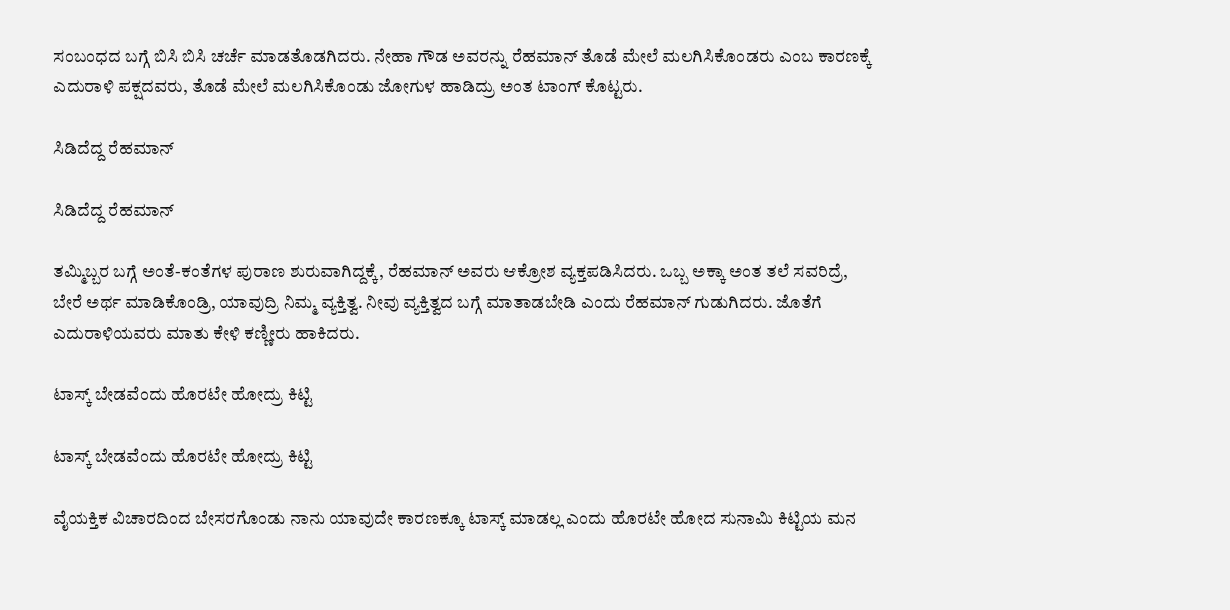ಸಂಬಂಧದ ಬಗ್ಗೆ ಬಿಸಿ ಬಿಸಿ ಚರ್ಚೆ ಮಾಡತೊಡಗಿದರು. ನೇಹಾ ಗೌಡ ಅವರನ್ನು ರೆಹಮಾನ್ ತೊಡೆ ಮೇಲೆ ಮಲಗಿಸಿಕೊಂಡರು ಎಂಬ ಕಾರಣಕ್ಕೆ ಎದುರಾಳಿ ಪಕ್ಷದವರು, ತೊಡೆ ಮೇಲೆ ಮಲಗಿಸಿಕೊಂಡು ಜೋಗುಳ ಹಾಡಿದ್ರು ಅಂತ ಟಾಂಗ್ ಕೊಟ್ಟರು.

ಸಿಡಿದೆದ್ದ ರೆಹಮಾನ್

ಸಿಡಿದೆದ್ದ ರೆಹಮಾನ್

ತಮ್ಮಿಬ್ಬರ ಬಗ್ಗೆ ಅಂತೆ-ಕಂತೆಗಳ ಪುರಾಣ ಶುರುವಾಗಿದ್ದಕ್ಕೆ, ರೆಹಮಾನ್ ಅವರು ಆಕ್ರೋಶ ವ್ಯಕ್ತಪಡಿಸಿದರು. ಒಬ್ಬ ಅಕ್ಕಾ ಅಂತ ತಲೆ ಸವರಿದ್ರೆ, ಬೇರೆ ಅರ್ಥ ಮಾಡಿಕೊಂಡ್ರಿ, ಯಾವುದ್ರಿ ನಿಮ್ಮ ವ್ಯಕ್ತಿತ್ವ. ನೀವು ವ್ಯಕ್ತಿತ್ವದ ಬಗ್ಗೆ ಮಾತಾಡಬೇಡಿ ಎಂದು ರೆಹಮಾನ್ ಗುಡುಗಿದರು. ಜೊತೆಗೆ ಎದುರಾಳಿಯವರು ಮಾತು ಕೇಳಿ ಕಣ್ಣೀರು ಹಾಕಿದರು.

ಟಾಸ್ಕ್ ಬೇಡವೆಂದು ಹೊರಟೇ ಹೋದ್ರು ಕಿಟ್ಟಿ

ಟಾಸ್ಕ್ ಬೇಡವೆಂದು ಹೊರಟೇ ಹೋದ್ರು ಕಿಟ್ಟಿ

ವೈಯಕ್ತಿಕ ವಿಚಾರದಿಂದ ಬೇಸರಗೊಂಡು ನಾನು ಯಾವುದೇ ಕಾರಣಕ್ಕೂ ಟಾಸ್ಕ್ ಮಾಡಲ್ಲ ಎಂದು ಹೊರಟೇ ಹೋದ ಸುನಾಮಿ ಕಿಟ್ಟಿಯ ಮನ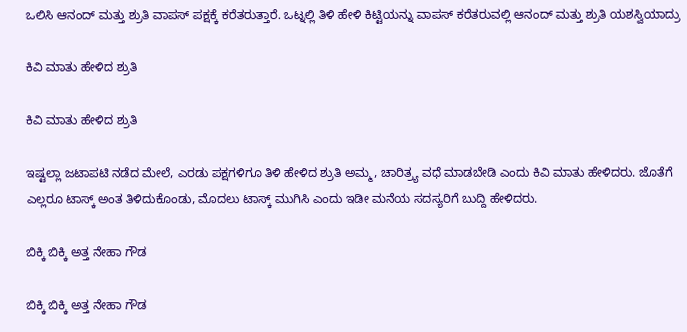ಒಲಿಸಿ ಆನಂದ್ ಮತ್ತು ಶ್ರುತಿ ವಾಪಸ್ ಪಕ್ಷಕ್ಕೆ ಕರೆತರುತ್ತಾರೆ. ಒಟ್ನಲ್ಲಿ ತಿಳಿ ಹೇಳಿ ಕಿಟ್ಟಿಯನ್ನು ವಾಪಸ್ ಕರೆತರುವಲ್ಲಿ ಆನಂದ್ ಮತ್ತು ಶ್ರುತಿ ಯಶಸ್ವಿಯಾದ್ರು

ಕಿವಿ ಮಾತು ಹೇಳಿದ ಶ್ರುತಿ

ಕಿವಿ ಮಾತು ಹೇಳಿದ ಶ್ರುತಿ

ಇಷ್ಟಲ್ಲಾ ಜಟಾಪಟಿ ನಡೆದ ಮೇಲೆ, ಎರಡು ಪಕ್ಷಗಳಿಗೂ ತಿಳಿ ಹೇಳಿದ ಶ್ರುತಿ ಅಮ್ಮ, ಚಾರಿತ್ರ್ಯ ವಧೆ ಮಾಡಬೇಡಿ ಎಂದು ಕಿವಿ ಮಾತು ಹೇಳಿದರು. ಜೊತೆಗೆ ಎಲ್ಲರೂ ಟಾಸ್ಕ್ ಅಂತ ತಿಳಿದುಕೊಂಡು, ಮೊದಲು ಟಾಸ್ಕ್ ಮುಗಿಸಿ ಎಂದು ಇಡೀ ಮನೆಯ ಸದಸ್ಯರಿಗೆ ಬುದ್ದಿ ಹೇಳಿದರು.

ಬಿಕ್ಕಿ ಬಿಕ್ಕಿ ಅತ್ತ ನೇಹಾ ಗೌಡ

ಬಿಕ್ಕಿ ಬಿಕ್ಕಿ ಅತ್ತ ನೇಹಾ ಗೌಡ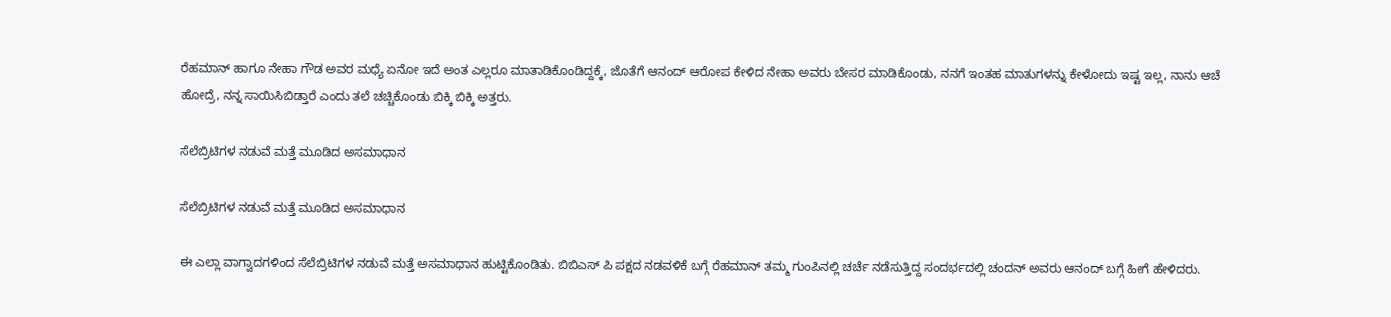ರೆಹಮಾನ್ ಹಾಗೂ ನೇಹಾ ಗೌಡ ಅವರ ಮಧ್ಯೆ ಏನೋ ಇದೆ ಅಂತ ಎಲ್ಲರೂ ಮಾತಾಡಿಕೊಂಡಿದ್ದಕ್ಕೆ, ಜೊತೆಗೆ ಆನಂದ್ ಆರೋಪ ಕೇಳಿದ ನೇಹಾ ಅವರು ಬೇಸರ ಮಾಡಿಕೊಂಡು, ನನಗೆ ಇಂತಹ ಮಾತುಗಳನ್ನು ಕೇಳೋದು ಇಷ್ಟ ಇಲ್ಲ, ನಾನು ಆಚೆ ಹೋದ್ರೆ, ನನ್ನ ಸಾಯಿಸಿಬಿಡ್ತಾರೆ ಎಂದು ತಲೆ ಚಚ್ಚಿಕೊಂಡು ಬಿಕ್ಕಿ ಬಿಕ್ಕಿ ಅತ್ತರು.

ಸೆಲೆಬ್ರಿಟಿಗಳ ನಡುವೆ ಮತ್ತೆ ಮೂಡಿದ ಅಸಮಾಧಾನ

ಸೆಲೆಬ್ರಿಟಿಗಳ ನಡುವೆ ಮತ್ತೆ ಮೂಡಿದ ಅಸಮಾಧಾನ

ಈ ಎಲ್ಲಾ ವಾಗ್ವಾದಗಳಿಂದ ಸೆಲೆಬ್ರಿಟಿಗಳ ನಡುವೆ ಮತ್ತೆ ಅಸಮಾಧಾನ ಹುಟ್ಟಿಕೊಂಡಿತು. ಬಿಬಿಎಸ್ ಪಿ ಪಕ್ಷದ ನಡವಳಿಕೆ ಬಗ್ಗೆ ರೆಹಮಾನ್ ತಮ್ಮ ಗುಂಪಿನಲ್ಲಿ ಚರ್ಚೆ ನಡೆಸುತ್ತಿದ್ದ ಸಂದರ್ಭದಲ್ಲಿ ಚಂದನ್ ಅವರು ಆನಂದ್ ಬಗ್ಗೆ ಹೀಗೆ ಹೇಳಿದರು.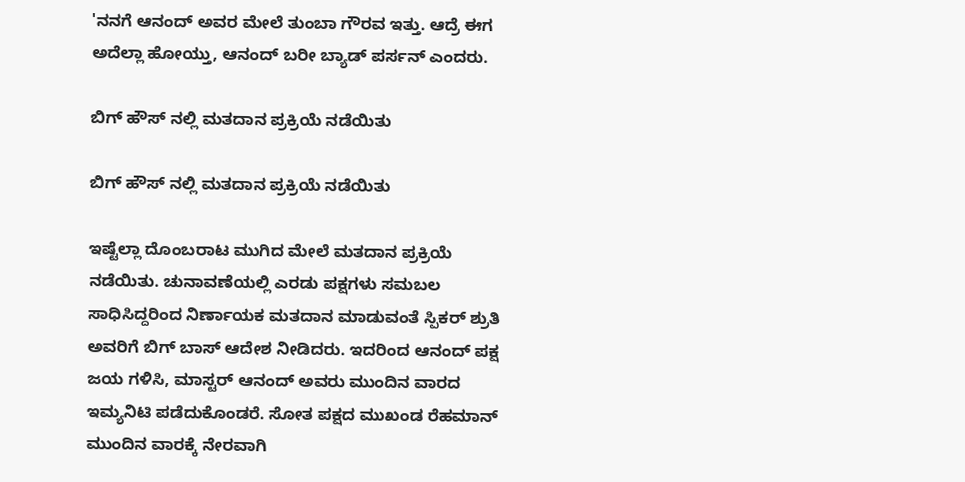'ನನಗೆ ಆನಂದ್ ಅವರ ಮೇಲೆ ತುಂಬಾ ಗೌರವ ಇತ್ತು. ಆದ್ರೆ ಈಗ ಅದೆಲ್ಲಾ ಹೋಯ್ತು, ಆನಂದ್ ಬರೀ ಬ್ಯಾಡ್ ಪರ್ಸನ್ ಎಂದರು.

ಬಿಗ್ ಹೌಸ್ ನಲ್ಲಿ ಮತದಾನ ಪ್ರಕ್ರಿಯೆ ನಡೆಯಿತು

ಬಿಗ್ ಹೌಸ್ ನಲ್ಲಿ ಮತದಾನ ಪ್ರಕ್ರಿಯೆ ನಡೆಯಿತು

ಇಷ್ಟೆಲ್ಲಾ ದೊಂಬರಾಟ ಮುಗಿದ ಮೇಲೆ ಮತದಾನ ಪ್ರಕ್ರಿಯೆ ನಡೆಯಿತು. ಚುನಾವಣೆಯಲ್ಲಿ ಎರಡು ಪಕ್ಷಗಳು ಸಮಬಲ ಸಾಧಿಸಿದ್ದರಿಂದ ನಿರ್ಣಾಯಕ ಮತದಾನ ಮಾಡುವಂತೆ ಸ್ಪಿಕರ್ ಶ್ರುತಿ ಅವರಿಗೆ ಬಿಗ್ ಬಾಸ್ ಆದೇಶ ನೀಡಿದರು. ಇದರಿಂದ ಆನಂದ್ ಪಕ್ಷ ಜಯ ಗಳಿಸಿ, ಮಾಸ್ಟರ್ ಆನಂದ್ ಅವರು ಮುಂದಿನ ವಾರದ ಇಮ್ಯನಿಟಿ ಪಡೆದುಕೊಂಡರೆ. ಸೋತ ಪಕ್ಷದ ಮುಖಂಡ ರೆಹಮಾನ್ ಮುಂದಿನ ವಾರಕ್ಕೆ ನೇರವಾಗಿ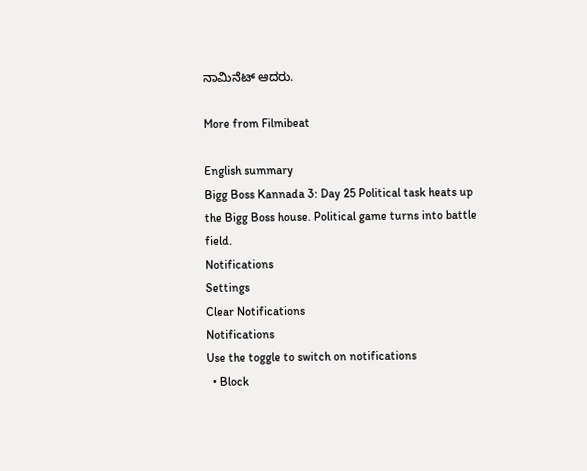ನಾಮಿನೆಟ್ ಆದರು.

More from Filmibeat

English summary
Bigg Boss Kannada 3: Day 25 Political task heats up the Bigg Boss house. Political game turns into battle field.
Notifications
Settings
Clear Notifications
Notifications
Use the toggle to switch on notifications
  • Block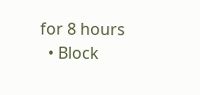for 8 hours
  • Block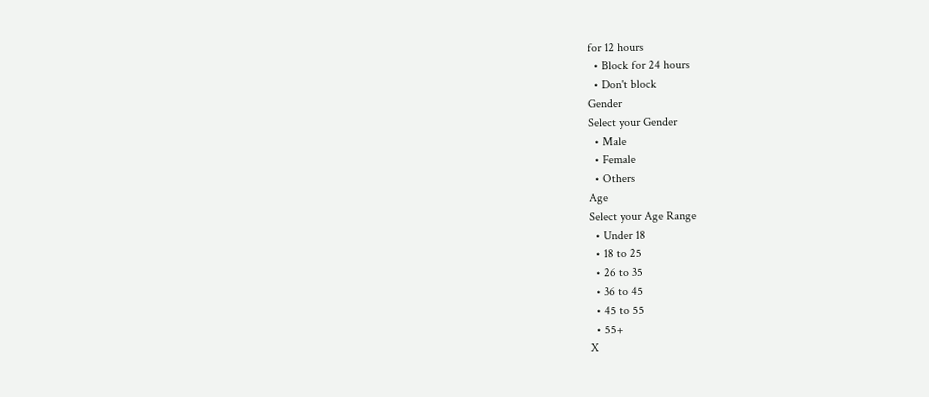for 12 hours
  • Block for 24 hours
  • Don't block
Gender
Select your Gender
  • Male
  • Female
  • Others
Age
Select your Age Range
  • Under 18
  • 18 to 25
  • 26 to 35
  • 36 to 45
  • 45 to 55
  • 55+
X